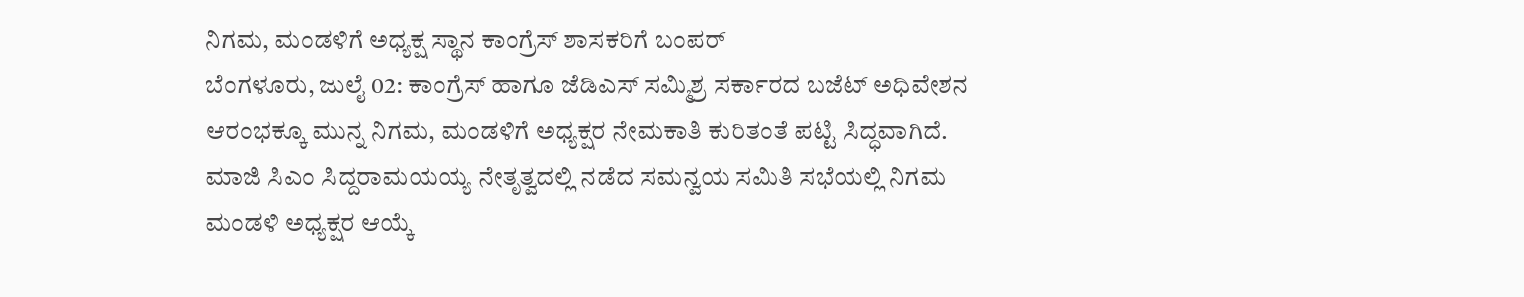ನಿಗಮ, ಮಂಡಳಿಗೆ ಅಧ್ಯಕ್ಷ ಸ್ಥಾನ ಕಾಂಗ್ರೆಸ್ ಶಾಸಕರಿಗೆ ಬಂಪರ್
ಬೆಂಗಳೂರು, ಜುಲೈ 02: ಕಾಂಗ್ರೆಸ್ ಹಾಗೂ ಜೆಡಿಎಸ್ ಸಮ್ಮಿಶ್ರ ಸರ್ಕಾರದ ಬಜೆಟ್ ಅಧಿವೇಶನ ಆರಂಭಕ್ಕೂ ಮುನ್ನ ನಿಗಮ, ಮಂಡಳಿಗೆ ಅಧ್ಯಕ್ಷರ ನೇಮಕಾತಿ ಕುರಿತಂತೆ ಪಟ್ಟಿ ಸಿದ್ಧವಾಗಿದೆ.
ಮಾಜಿ ಸಿಎಂ ಸಿದ್ದರಾಮಯಯ್ಯ ನೇತೃತ್ವದಲ್ಲಿ ನಡೆದ ಸಮನ್ವಯ ಸಮಿತಿ ಸಭೆಯಲ್ಲಿ ನಿಗಮ ಮಂಡಳಿ ಅಧ್ಯಕ್ಷರ ಆಯ್ಕೆ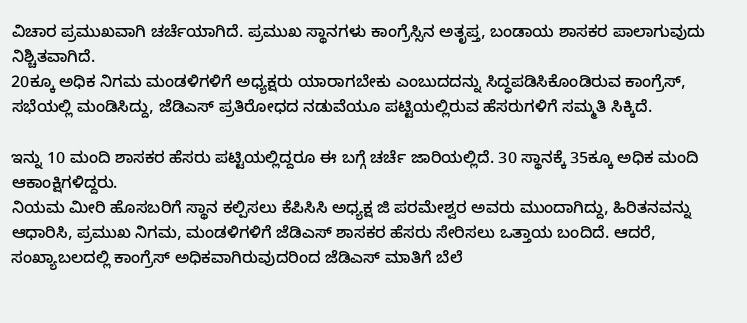ವಿಚಾರ ಪ್ರಮುಖವಾಗಿ ಚರ್ಚೆಯಾಗಿದೆ. ಪ್ರಮುಖ ಸ್ಥಾನಗಳು ಕಾಂಗ್ರೆಸ್ಸಿನ ಅತೃಪ್ತ, ಬಂಡಾಯ ಶಾಸಕರ ಪಾಲಾಗುವುದು ನಿಶ್ಚಿತವಾಗಿದೆ.
20ಕ್ಕೂ ಅಧಿಕ ನಿಗಮ ಮಂಡಳಿಗಳಿಗೆ ಅಧ್ಯಕ್ಷರು ಯಾರಾಗಬೇಕು ಎಂಬುದದನ್ನು ಸಿದ್ಧಪಡಿಸಿಕೊಂಡಿರುವ ಕಾಂಗ್ರೆಸ್, ಸಭೆಯಲ್ಲಿ ಮಂಡಿಸಿದ್ದು, ಜೆಡಿಎಸ್ ಪ್ರತಿರೋಧದ ನಡುವೆಯೂ ಪಟ್ಟಿಯಲ್ಲಿರುವ ಹೆಸರುಗಳಿಗೆ ಸಮ್ಮತಿ ಸಿಕ್ಕಿದೆ.

ಇನ್ನು 10 ಮಂದಿ ಶಾಸಕರ ಹೆಸರು ಪಟ್ಟಿಯಲ್ಲಿದ್ದರೂ ಈ ಬಗ್ಗೆ ಚರ್ಚೆ ಜಾರಿಯಲ್ಲಿದೆ. 30 ಸ್ಥಾನಕ್ಕೆ 35ಕ್ಕೂ ಅಧಿಕ ಮಂದಿ ಆಕಾಂಕ್ಷಿಗಳಿದ್ದರು.
ನಿಯಮ ಮೀರಿ ಹೊಸಬರಿಗೆ ಸ್ಥಾನ ಕಲ್ಪಿಸಲು ಕೆಪಿಸಿಸಿ ಅಧ್ಯಕ್ಷ ಜಿ ಪರಮೇಶ್ವರ ಅವರು ಮುಂದಾಗಿದ್ದು, ಹಿರಿತನವನ್ನು ಆಧಾರಿಸಿ, ಪ್ರಮುಖ ನಿಗಮ, ಮಂಡಳಿಗಳಿಗೆ ಜೆಡಿಎಸ್ ಶಾಸಕರ ಹೆಸರು ಸೇರಿಸಲು ಒತ್ತಾಯ ಬಂದಿದೆ. ಆದರೆ, ಸಂಖ್ಯಾಬಲದಲ್ಲಿ ಕಾಂಗ್ರೆಸ್ ಅಧಿಕವಾಗಿರುವುದರಿಂದ ಜೆಡಿಎಸ್ ಮಾತಿಗೆ ಬೆಲೆ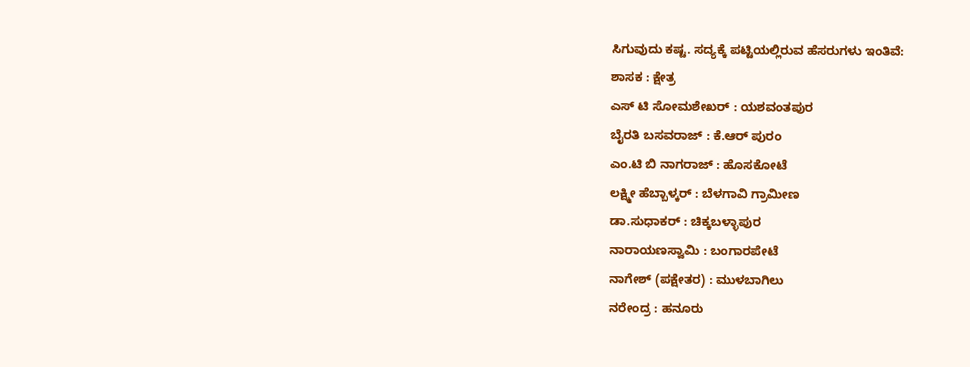ಸಿಗುವುದು ಕಷ್ಟ. ಸದ್ಯಕ್ಕೆ ಪಟ್ಟಿಯಲ್ಲಿರುವ ಹೆಸರುಗಳು ಇಂತಿವೆ:
ಶಾಸಕ : ಕ್ಷೇತ್ರ
ಎಸ್ ಟಿ ಸೋಮಶೇಖರ್ : ಯಶವಂತಪುರ
ಬೈರತಿ ಬಸವರಾಜ್ : ಕೆ.ಆರ್ ಪುರಂ
ಎಂ.ಟಿ ಬಿ ನಾಗರಾಜ್ : ಹೊಸಕೋಟೆ
ಲಕ್ಷ್ಮೀ ಹೆಬ್ಬಾಳ್ಕರ್ : ಬೆಳಗಾವಿ ಗ್ರಾಮೀಣ
ಡಾ.ಸುಧಾಕರ್ : ಚಿಕ್ಕಬಳ್ಳಾಪುರ
ನಾರಾಯಣಸ್ವಾಮಿ : ಬಂಗಾರಪೇಟೆ
ನಾಗೇಶ್ (ಪಕ್ಷೇತರ) : ಮುಳಬಾಗಿಲು
ನರೇಂದ್ರ : ಹನೂರು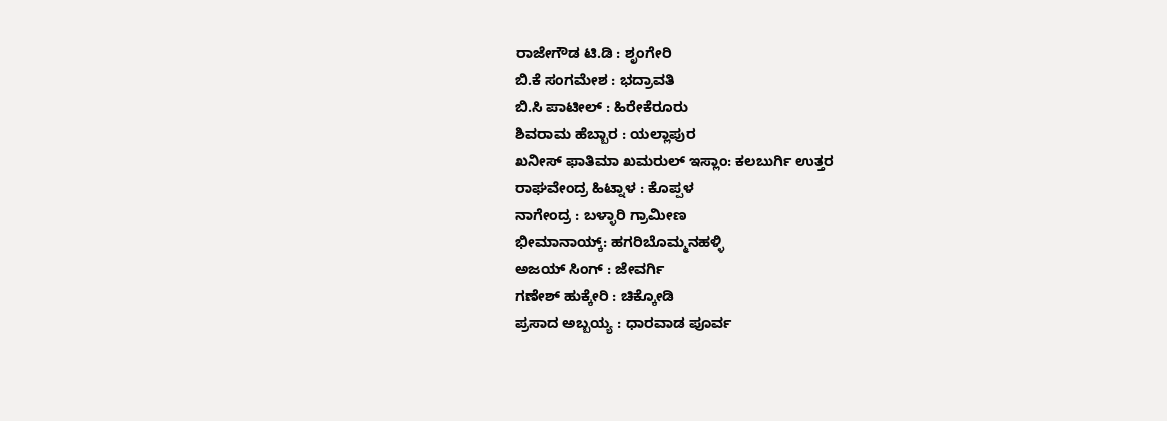ರಾಜೇಗೌಡ ಟಿ.ಡಿ : ಶೃಂಗೇರಿ
ಬಿ.ಕೆ ಸಂಗಮೇಶ : ಭದ್ರಾವತಿ
ಬಿ.ಸಿ ಪಾಟೀಲ್ : ಹಿರೇಕೆರೂರು
ಶಿವರಾಮ ಹೆಬ್ಬಾರ : ಯಲ್ಲಾಪುರ
ಖನೀಸ್ ಫಾತಿಮಾ ಖಮರುಲ್ ಇಸ್ಲಾಂ: ಕಲಬುರ್ಗಿ ಉತ್ತರ
ರಾಘವೇಂದ್ರ ಹಿಟ್ನಾಳ : ಕೊಪ್ಪಳ
ನಾಗೇಂದ್ರ : ಬಳ್ಳಾರಿ ಗ್ರಾಮೀಣ
ಭೀಮಾನಾಯ್ಕ್: ಹಗರಿಬೊಮ್ಮನಹಳ್ಳಿ
ಅಜಯ್ ಸಿಂಗ್ : ಜೇವರ್ಗಿ
ಗಣೇಶ್ ಹುಕ್ಕೇರಿ : ಚಿಕ್ಕೋಡಿ
ಪ್ರಸಾದ ಅಬ್ಬಯ್ಯ : ಧಾರವಾಡ ಪೂರ್ವ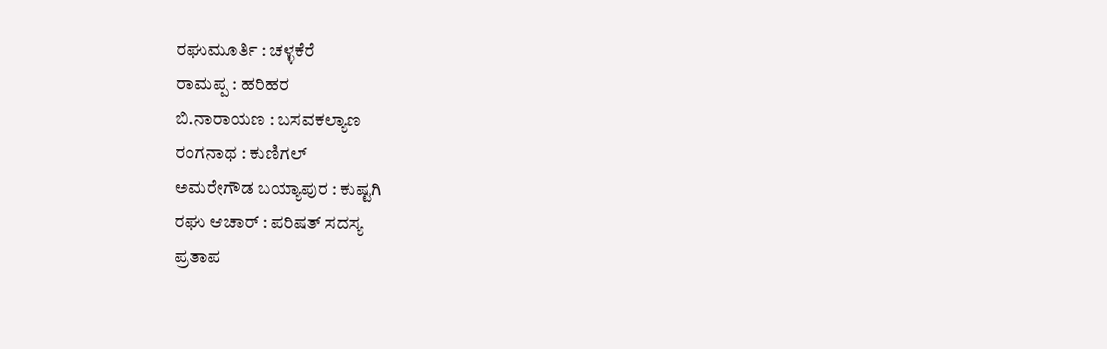ರಘುಮೂರ್ತಿ : ಚಳ್ಳಕೆರೆ
ರಾಮಪ್ಪ : ಹರಿಹರ
ಬಿ.ನಾರಾಯಣ : ಬಸವಕಲ್ಯಾಣ
ರಂಗನಾಥ : ಕುಣಿಗಲ್
ಅಮರೇಗೌಡ ಬಯ್ಯಾಪುರ : ಕುಷ್ಟಗಿ
ರಘು ಆಚಾರ್ : ಪರಿಷತ್ ಸದಸ್ಯ
ಪ್ರತಾಪ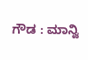ಗೌಡ : ಮಾನ್ವಿ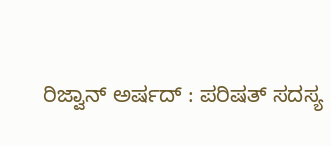ರಿಜ್ವಾನ್ ಅರ್ಷದ್ : ಪರಿಷತ್ ಸದಸ್ಯ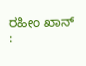ರಹೀಂ ಖಾನ್ :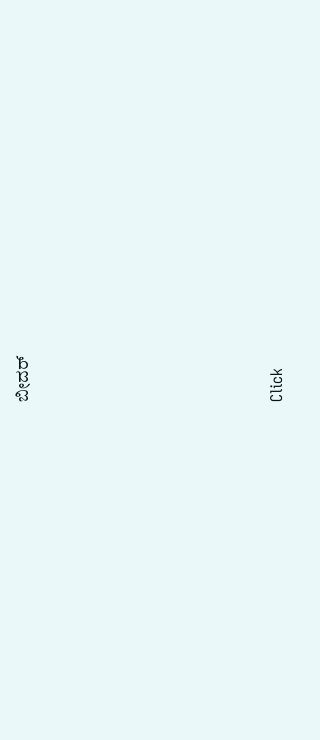ಬೀದರ್












Click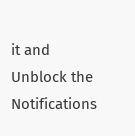it and Unblock the Notifications